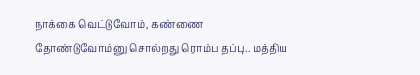நாக்கை வெட்டுவோம், கண்ணை தோண்டுவோம்னு சொல்றது ரொம்ப தப்பு.. மத்திய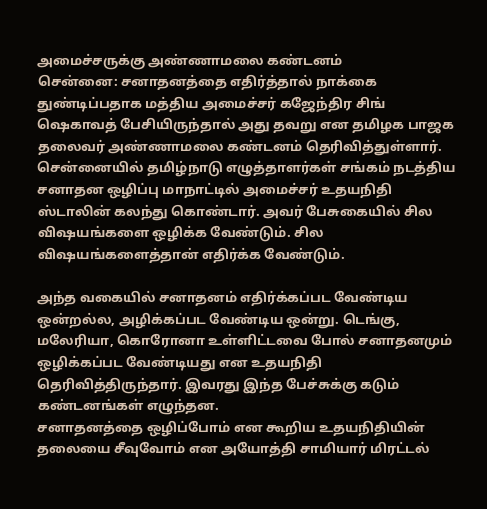அமைச்சருக்கு அண்ணாமலை கண்டனம்
சென்னை: சனாதனத்தை எதிர்த்தால் நாக்கை துண்டிப்பதாக மத்திய அமைச்சர் கஜேந்திர சிங் ஷெகாவத் பேசியிருந்தால் அது தவறு என தமிழக பாஜக தலைவர் அண்ணாமலை கண்டனம் தெரிவித்துள்ளார்.
சென்னையில் தமிழ்நாடு எழுத்தாளர்கள் சங்கம் நடத்திய சனாதன ஒழிப்பு மாநாட்டில் அமைச்சர் உதயநிதி ஸ்டாலின் கலந்து கொண்டார். அவர் பேசுகையில் சில விஷயங்களை ஒழிக்க வேண்டும். சில விஷயங்களைத்தான் எதிர்க்க வேண்டும்.

அந்த வகையில் சனாதனம் எதிர்க்கப்பட வேண்டிய ஒன்றல்ல, அழிக்கப்பட வேண்டிய ஒன்று. டெங்கு, மலேரியா, கொரோனா உள்ளிட்டவை போல் சனாதனமும் ஒழிக்கப்பட வேண்டியது என உதயநிதி தெரிவித்திருந்தார். இவரது இந்த பேச்சுக்கு கடும் கண்டனங்கள் எழுந்தன.
சனாதனத்தை ஒழிப்போம் என கூறிய உதயநிதியின் தலையை சீவுவோம் என அயோத்தி சாமியார் மிரட்டல்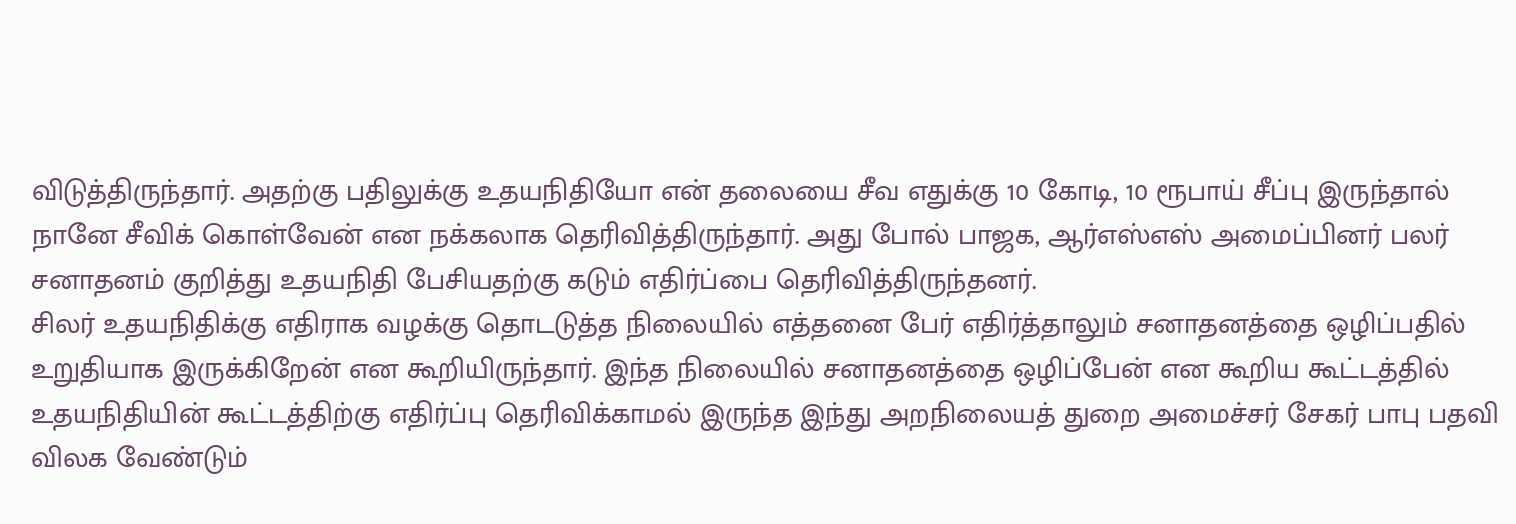விடுத்திருந்தார். அதற்கு பதிலுக்கு உதயநிதியோ என் தலையை சீவ எதுக்கு 10 கோடி, 10 ரூபாய் சீப்பு இருந்தால் நானே சீவிக் கொள்வேன் என நக்கலாக தெரிவித்திருந்தார். அது போல் பாஜக, ஆர்எஸ்எஸ் அமைப்பினர் பலர் சனாதனம் குறித்து உதயநிதி பேசியதற்கு கடும் எதிர்ப்பை தெரிவித்திருந்தனர்.
சிலர் உதயநிதிக்கு எதிராக வழக்கு தொடடுத்த நிலையில் எத்தனை பேர் எதிர்த்தாலும் சனாதனத்தை ஒழிப்பதில் உறுதியாக இருக்கிறேன் என கூறியிருந்தார். இந்த நிலையில் சனாதனத்தை ஒழிப்பேன் என கூறிய கூட்டத்தில் உதயநிதியின் கூட்டத்திற்கு எதிர்ப்பு தெரிவிக்காமல் இருந்த இந்து அறநிலையத் துறை அமைச்சர் சேகர் பாபு பதவி விலக வேண்டும்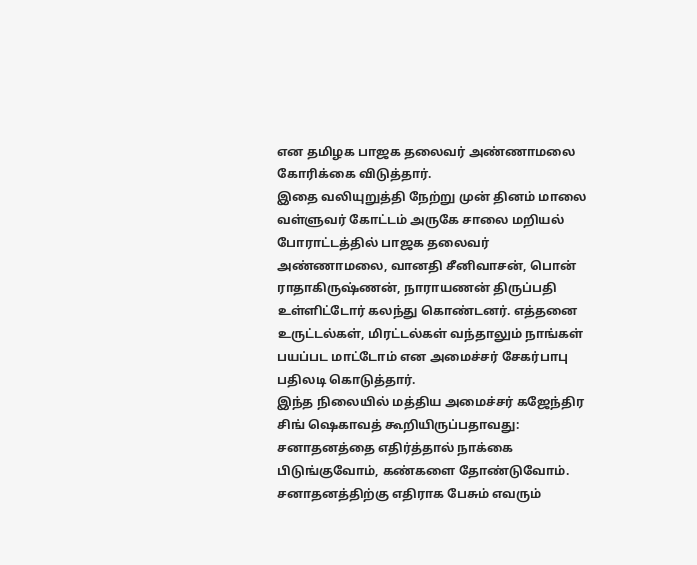என தமிழக பாஜக தலைவர் அண்ணாமலை கோரிக்கை விடுத்தார்.
இதை வலியுறுத்தி நேற்று முன் தினம் மாலை வள்ளுவர் கோட்டம் அருகே சாலை மறியல் போராட்டத்தில் பாஜக தலைவர் அண்ணாமலை, வானதி சீனிவாசன், பொன் ராதாகிருஷ்ணன், நாராயணன் திருப்பதி உள்ளிட்டோர் கலந்து கொண்டனர். எத்தனை உருட்டல்கள், மிரட்டல்கள் வந்தாலும் நாங்கள் பயப்பட மாட்டோம் என அமைச்சர் சேகர்பாபு பதிலடி கொடுத்தார்.
இந்த நிலையில் மத்திய அமைச்சர் கஜேந்திர சிங் ஷெகாவத் கூறியிருப்பதாவது: சனாதனத்தை எதிர்த்தால் நாக்கை பிடுங்குவோம், கண்களை தோண்டுவோம். சனாதனத்திற்கு எதிராக பேசும் எவரும்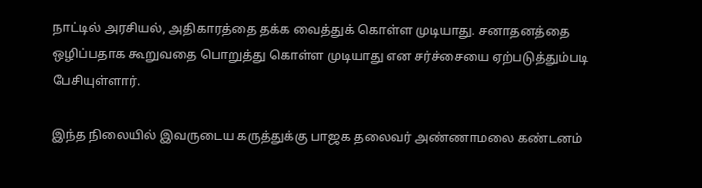நாட்டில் அரசியல், அதிகாரத்தை தக்க வைத்துக் கொள்ள முடியாது. சனாதனத்தை ஒழிப்பதாக கூறுவதை பொறுத்து கொள்ள முடியாது என சர்ச்சையை ஏற்படுத்தும்படி பேசியுள்ளார்.

இந்த நிலையில் இவருடைய கருத்துக்கு பாஜக தலைவர் அண்ணாமலை கண்டனம்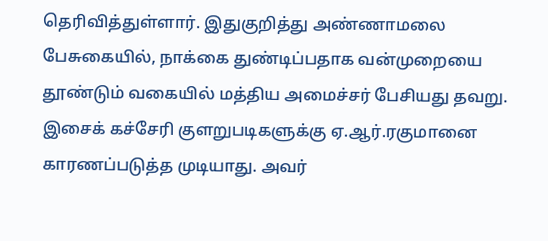தெரிவித்துள்ளார். இதுகுறித்து அண்ணாமலை பேசுகையில், நாக்கை துண்டிப்பதாக வன்முறையை தூண்டும் வகையில் மத்திய அமைச்சர் பேசியது தவறு. இசைக் கச்சேரி குளறுபடிகளுக்கு ஏ.ஆர்.ரகுமானை காரணப்படுத்த முடியாது. அவர்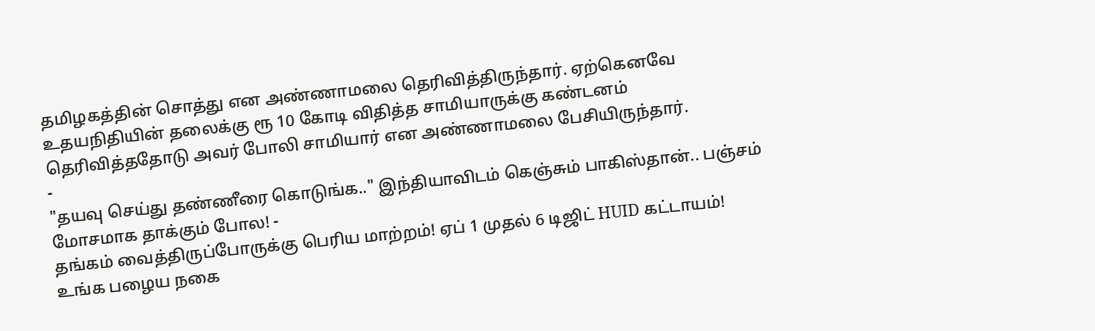தமிழகத்தின் சொத்து என அண்ணாமலை தெரிவித்திருந்தார். ஏற்கெனவே உதயநிதியின் தலைக்கு ரூ 10 கோடி விதித்த சாமியாருக்கு கண்டனம் தெரிவித்ததோடு அவர் போலி சாமியார் என அண்ணாமலை பேசியிருந்தார்.
-
"தயவு செய்து தண்ணீரை கொடுங்க.." இந்தியாவிடம் கெஞ்சும் பாகிஸ்தான்.. பஞ்சம் மோசமாக தாக்கும் போல! -
தங்கம் வைத்திருப்போருக்கு பெரிய மாற்றம்! ஏப் 1 முதல் 6 டிஜிட் HUID கட்டாயம்! உங்க பழைய நகை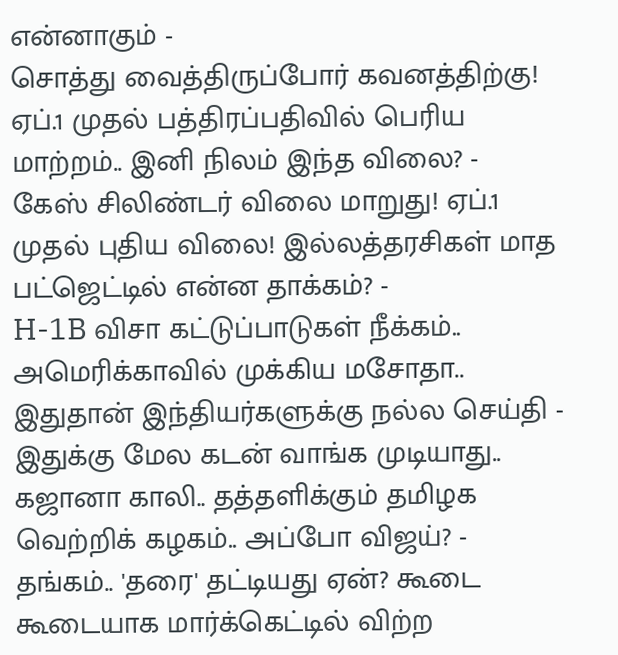என்னாகும் -
சொத்து வைத்திருப்போர் கவனத்திற்கு! ஏப்.1 முதல் பத்திரப்பதிவில் பெரிய மாற்றம்.. இனி நிலம் இந்த விலை? -
கேஸ் சிலிண்டர் விலை மாறுது! ஏப்.1 முதல் புதிய விலை! இல்லத்தரசிகள் மாத பட்ஜெட்டில் என்ன தாக்கம்? -
H-1B விசா கட்டுப்பாடுகள் நீக்கம்.. அமெரிக்காவில் முக்கிய மசோதா.. இதுதான் இந்தியர்களுக்கு நல்ல செய்தி -
இதுக்கு மேல கடன் வாங்க முடியாது.. கஜானா காலி.. தத்தளிக்கும் தமிழக வெற்றிக் கழகம்.. அப்போ விஜய்? -
தங்கம்.. 'தரை' தட்டியது ஏன்? கூடை கூடையாக மார்க்கெட்டில் விற்ற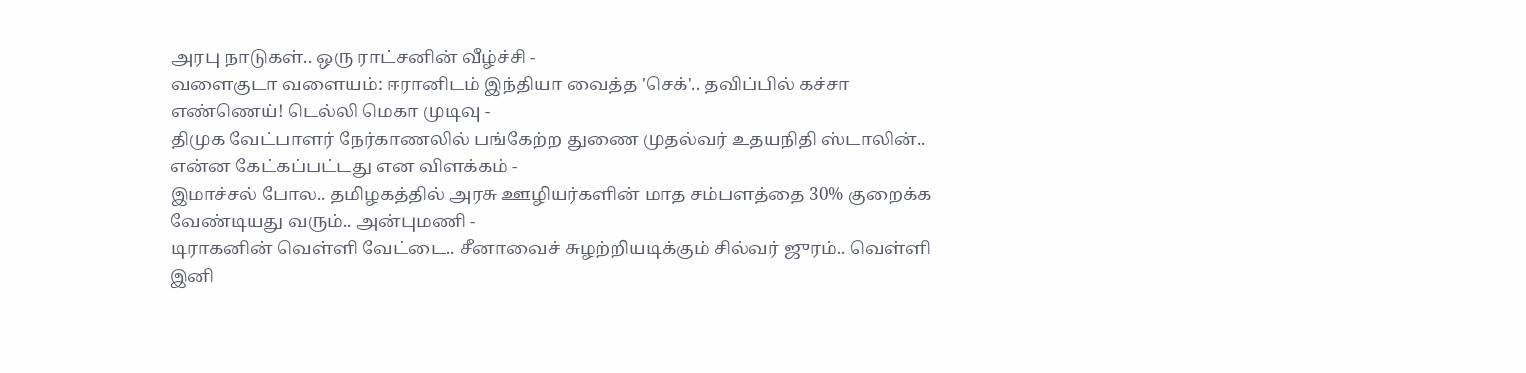அரபு நாடுகள்.. ஒரு ராட்சனின் வீழ்ச்சி -
வளைகுடா வளையம்: ஈரானிடம் இந்தியா வைத்த 'செக்'.. தவிப்பில் கச்சா எண்ணெய்! டெல்லி மெகா முடிவு -
திமுக வேட்பாளர் நேர்காணலில் பங்கேற்ற துணை முதல்வர் உதயநிதி ஸ்டாலின்.. என்ன கேட்கப்பட்டது என விளக்கம் -
இமாச்சல் போல.. தமிழகத்தில் அரசு ஊழியர்களின் மாத சம்பளத்தை 30% குறைக்க வேண்டியது வரும்.. அன்புமணி -
டிராகனின் வெள்ளி வேட்டை.. சீனாவைச் சுழற்றியடிக்கும் சில்வர் ஜுரம்.. வெள்ளி இனி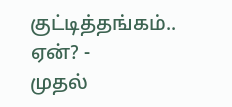குட்டித்தங்கம்.. ஏன்? -
முதல்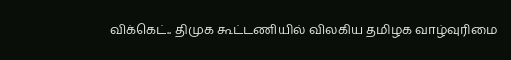விக்கெட்.. திமுக கூட்டணியில் விலகிய தமிழக வாழ்வுரிமை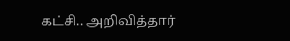கட்சி.. அறிவித்தார்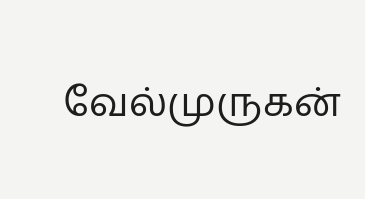வேல்முருகன்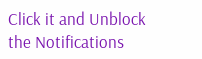Click it and Unblock the Notifications